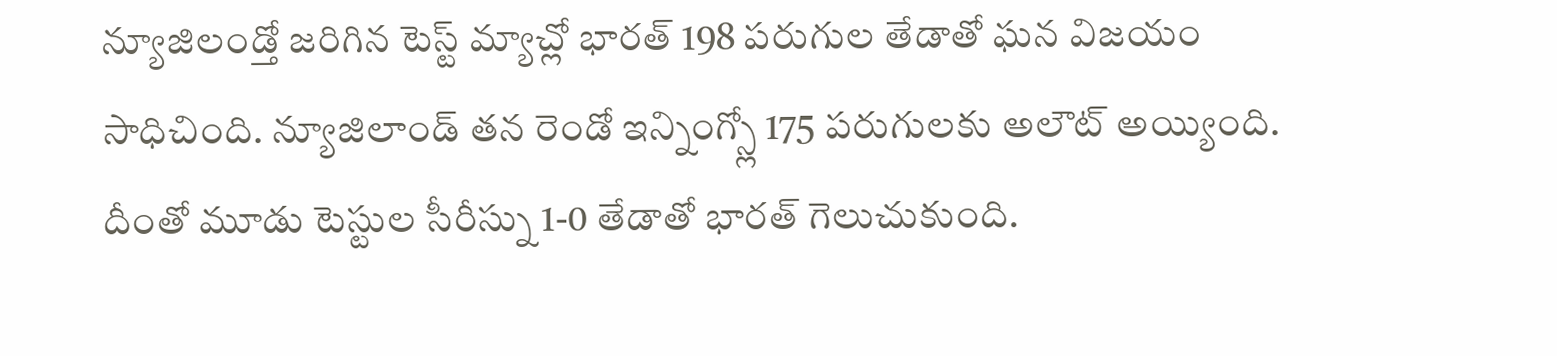న్యూజిలండ్తో జరిగిన టెస్ట్ మ్యాచ్లో భారత్ 198 పరుగుల తేడాతో ఘన విజయం సాధిచింది. న్యూజిలాండ్ తన రెండో ఇన్నింగ్స్లో 175 పరుగులకు అలౌట్ అయ్యింది. దీంతో మూడు టెస్టుల సీరీస్ను 1-0 తేడాతో భారత్ గెలుచుకుంది.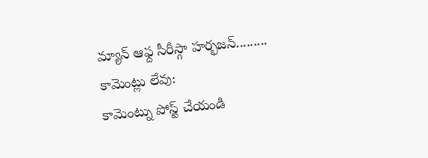మ్యాన్ ఆఫ్ద సీరీస్గా హర్భజన్.........
కామెంట్లు లేవు:
కామెంట్ను పోస్ట్ చేయండి